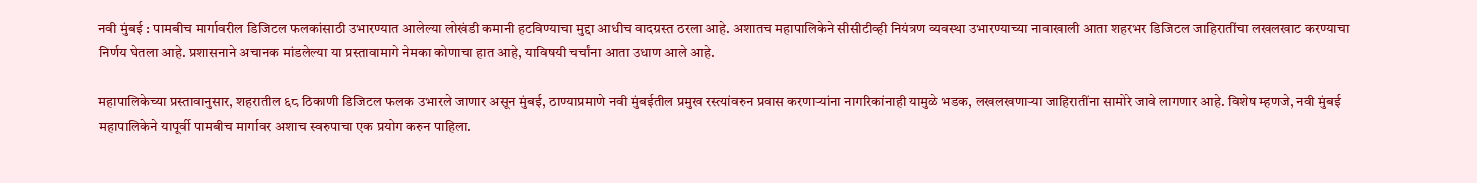नवी मुंबई : पामबीच मार्गावरील डिजिटल फलकांसाठी उभारण्यात आलेल्या लोखंडी कमानी हटविण्याचा मुद्दा आधीच वादग्रस्त ठरला आहे. अशातच महापालिकेने सीसीटीव्ही नियंत्रण व्यवस्था उभारण्याच्या नावाखाली आता शहरभर डिजिटल जाहिरातींचा लखलखाट करण्याचा निर्णय घेतला आहे. प्रशासनाने अचानक मांडलेल्या या प्रस्तावामागे नेमका कोणाचा हात आहे, याविषयी चर्चांना आता उधाण आले आहे.

महापालिकेच्या प्रस्तावानुसार, शहरातील ६८ ठिकाणी डिजिटल फलक उभारले जाणार असून मुंबई, ठाण्याप्रमाणे नवी मुंबईतील प्रमुख रस्त्यांवरुन प्रवास करणाऱ्यांना नागरिकांनाही यामुळे भडक, लखलखणाऱ्या जाहिरातींना सामोरे जावे लागणार आहे. विशेष म्हणजे, नवी मुंबई महापालिकेने यापूर्वी पामबीच मार्गावर अशाच स्वरुपाचा एक प्रयोग करुन पाहिला.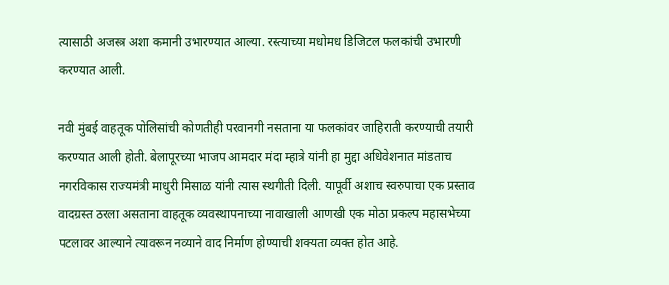त्यासाठी अजस्त्र अशा कमानी उभारण्यात आल्या. रस्त्याच्या मधोमध डिजिटल फलकांची उभारणी करण्यात आली.

नवी मुंबई वाहतूक पोलिसांची कोणतीही परवानगी नसताना या फलकांवर जाहिराती करण्याची तयारी करण्यात आली होती. बेलापूरच्या भाजप आमदार मंदा म्हात्रे यांनी हा मुद्दा अधिवेशनात मांडताच नगरविकास राज्यमंत्री माधुरी मिसाळ यांनी त्यास स्थगीती दिली. यापूर्वी अशाच स्वरुपाचा एक प्रस्ताव वादग्रस्त ठरला असताना वाहतूक व्यवस्थापनाच्या नावाखाली आणखी एक मोठा प्रकल्प महासभेच्या पटलावर आल्याने त्यावरून नव्याने वाद निर्माण होण्याची शक्यता व्यक्त होत आहे.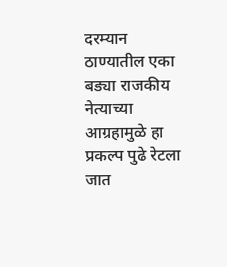दरम्यान ठाण्यातील एका बड्या राजकीय नेत्याच्या आग्रहामुळे हा प्रकल्प पुढे रेटला जात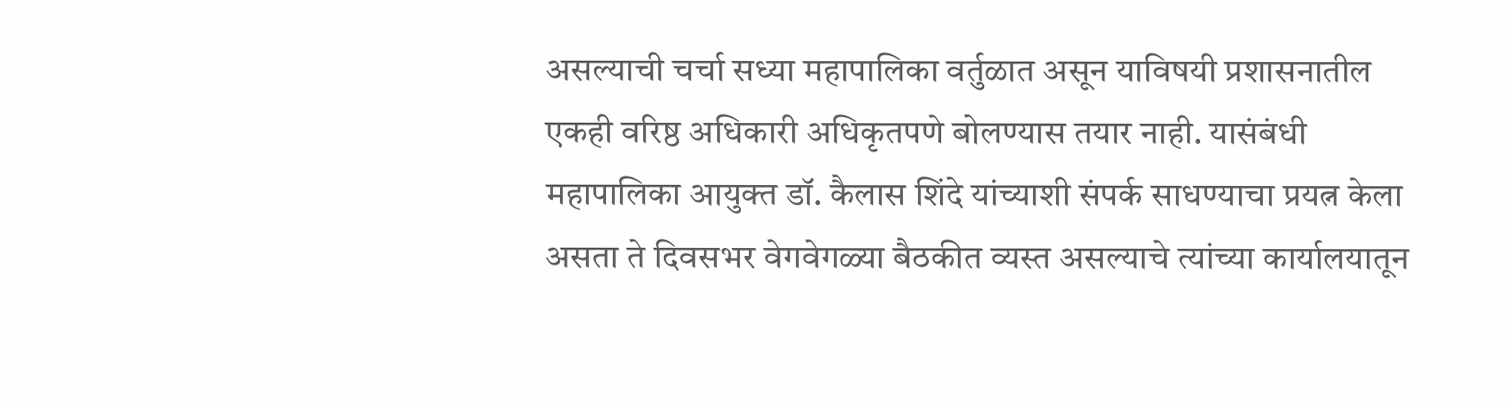असल्याची चर्चा सध्या महापालिका वर्तुळात असून याविषयी प्रशासनातील एकही वरिष्ठ अधिकारी अधिकृतपणे बोलण्यास तयार नाही. यासंबंधी महापालिका आयुक्त डॉ. कैलास शिंदे यांच्याशी संपर्क साधण्याचा प्रयत्न केला असता ते दिवसभर वेगवेगळ्या बैठकीत व्यस्त असल्याचे त्यांच्या कार्यालयातून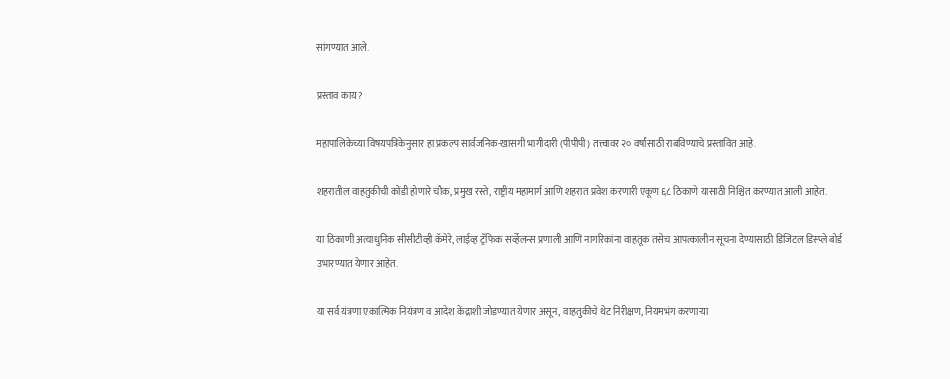सांगण्यात आले.

प्रस्ताव काय?

महापालिकेच्या विषयपत्रिकेनुसार हा प्रकल्प सार्वजनिक-खासगी भागीदारी (पीपीपी) तत्त्वावर २० वर्षांसाठी राबविण्याचे प्रस्तावित आहे.

शहरातील वाहतुकीची कोंडी होणारे चौक, प्रमुख रस्ते, राष्ट्रीय महामार्ग आणि शहरात प्रवेश करणारी एकूण ६८ ठिकाणे यासाठी निश्चित करण्यात आली आहेत.

या ठिकाणी अत्याधुनिक सीसीटीव्ही कॅमेरे, लाईव्ह ट्रॅफिक सर्व्हेलन्स प्रणाली आणि नागरिकांना वाहतूक तसेच आपत्कालीन सूचना देण्यासाठी डिजिटल डिस्प्ले बोर्ड उभारण्यात येणार आहेत.

या सर्व यंत्रणा एकात्मिक नियंत्रण व आदेश केंद्राशी जोडण्यात येणार असून, वाहतुकीचे थेट निरीक्षण, नियमभंग करणाऱ्या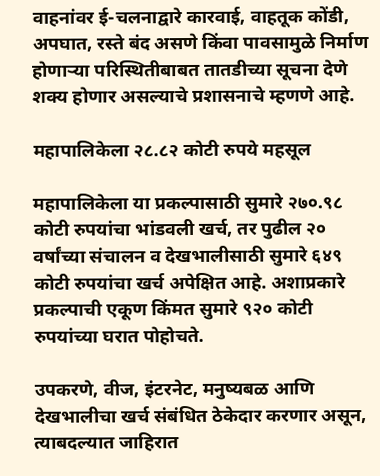वाहनांवर ई-चलनाद्वारे कारवाई, वाहतूक कोंडी, अपघात, रस्ते बंद असणे किंवा पावसामुळे निर्माण होणाऱ्या परिस्थितीबाबत तातडीच्या सूचना देणे शक्य होणार असल्याचे प्रशासनाचे म्हणणे आहे.

महापालिकेला २८.८२ कोटी रुपये महसूल

महापालिकेला या प्रकल्पासाठी सुमारे २७०.९८ कोटी रुपयांचा भांडवली खर्च, तर पुढील २० वर्षांच्या संचालन व देखभालीसाठी सुमारे ६४९ कोटी रुपयांचा खर्च अपेक्षित आहे. अशाप्रकारे प्रकल्पाची एकूण किंमत सुमारे ९२० कोटी रुपयांच्या घरात पोहोचते.

उपकरणे, वीज, इंटरनेट, मनुष्यबळ आणि देखभालीचा खर्च संबंधित ठेकेदार करणार असून, त्याबदल्यात जाहिरात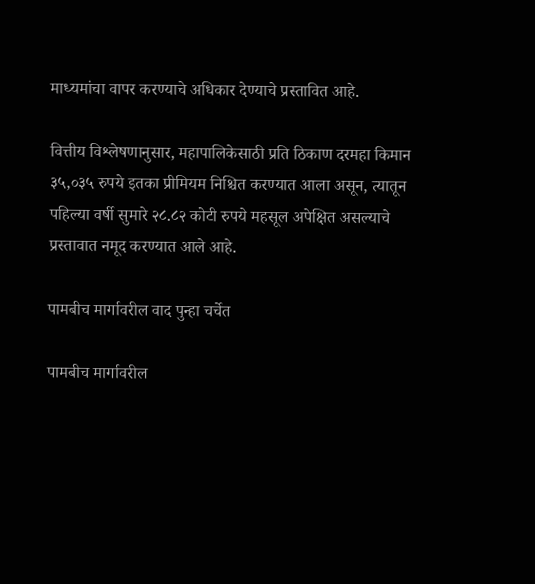माध्यमांचा वापर करण्याचे अधिकार देण्याचे प्रस्तावित आहे.

वित्तीय विश्लेषणानुसार, महापालिकेसाठी प्रति ठिकाण दरमहा किमान ३५,०३५ रुपये इतका प्रीमियम निश्चित करण्यात आला असून, त्यातून पहिल्या वर्षी सुमारे २८.८२ कोटी रुपये महसूल अपेक्षित असल्याचे प्रस्तावात नमूद करण्यात आले आहे.

पामबीच मार्गावरील वाद पुन्हा चर्चेत

पामबीच मार्गावरील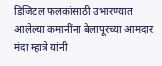डिजिटल फलकांसाठी उभारण्यात आलेल्या कमानींना बेलापूरच्या आमदार मंदा म्हात्रे यांनी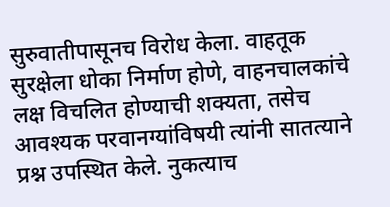सुरुवातीपासूनच विरोध केला. वाहतूक सुरक्षेला धोका निर्माण होणे, वाहनचालकांचे लक्ष विचलित होण्याची शक्यता, तसेच आवश्यक परवानग्यांविषयी त्यांनी सातत्याने प्रश्न उपस्थित केले. नुकत्याच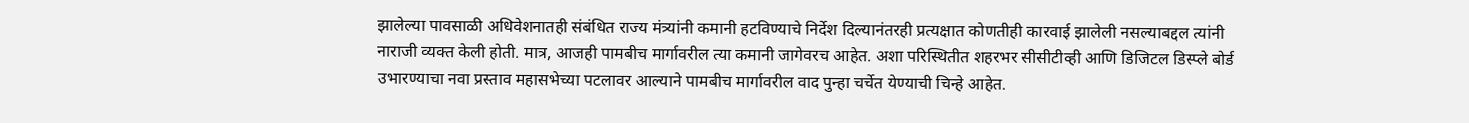झालेल्या पावसाळी अधिवेशनातही संबंधित राज्य मंत्र्यांनी कमानी हटविण्याचे निर्देश दिल्यानंतरही प्रत्यक्षात कोणतीही कारवाई झालेली नसल्याबद्दल त्यांनी नाराजी व्यक्त केली होती. मात्र, आजही पामबीच मार्गावरील त्या कमानी जागेवरच आहेत. अशा परिस्थितीत शहरभर सीसीटीव्ही आणि डिजिटल डिस्प्ले बोर्ड उभारण्याचा नवा प्रस्ताव महासभेच्या पटलावर आल्याने पामबीच मार्गावरील वाद पुन्हा चर्चेत येण्याची चिन्हे आहेत.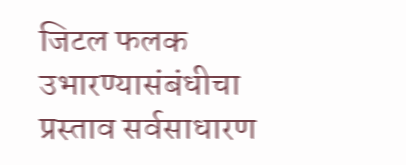जिटल फलक उभारण्यासंबंधीचा प्रस्ताव सर्वसाधारण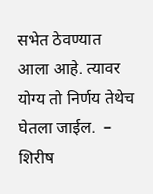सभेत ठेवण्यात आला आहे. त्यावर योग्य तो निर्णय तेथेच घेतला जाईल.  – शिरीष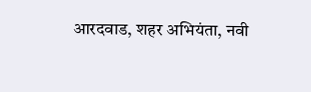आरदवाड, शहर अभियंता, नवी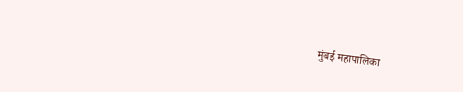मुंबई महापालिका